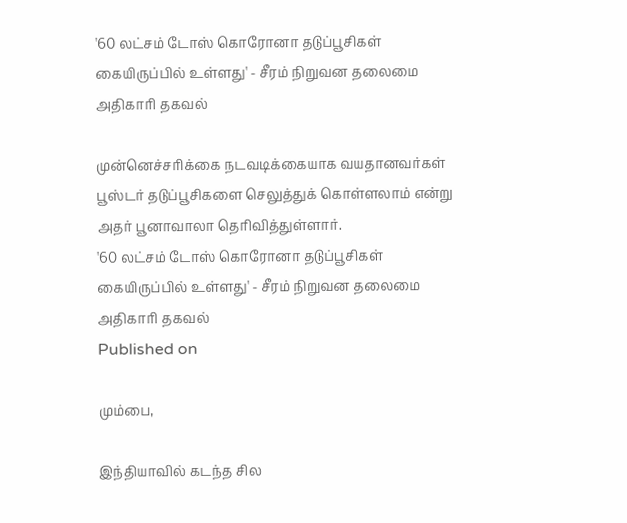'60 லட்சம் டோஸ் கொரோனா தடுப்பூசிகள் கையிருப்பில் உள்ளது' - சீரம் நிறுவன தலைமை அதிகாரி தகவல்

முன்னெச்சரிக்கை நடவடிக்கையாக வயதானவர்கள் பூஸ்டர் தடுப்பூசிகளை செலுத்துக் கொள்ளலாம் என்று அதர் பூனாவாலா தெரிவித்துள்ளார்.
'60 லட்சம் டோஸ் கொரோனா தடுப்பூசிகள் கையிருப்பில் உள்ளது' - சீரம் நிறுவன தலைமை அதிகாரி தகவல்
Published on

மும்பை,

இந்தியாவில் கடந்த சில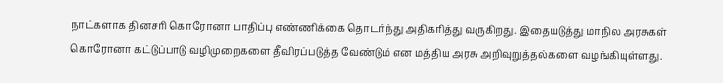நாட்களாக தினசரி கொரோனா பாதிப்பு எண்ணிக்கை தொடர்ந்து அதிகரித்து வருகிறது. இதையடுத்து மாநில அரசுகள் கொரோனா கட்டுப்பாடு வழிமுறைகளை தீவிரப்படுத்த வேண்டும் என மத்திய அரசு அறிவுறுத்தல்களை வழங்கியுள்ளது.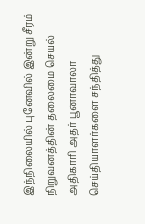இந்நிலையில் புனேவில் இன்று சீரம் நிறுவனத்தின் தலைமை செயல் அதிகாரி அதர் பூனாவாலா செய்தியாளர்களை சந்தித்து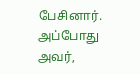பேசினார். அப்போது அவர்,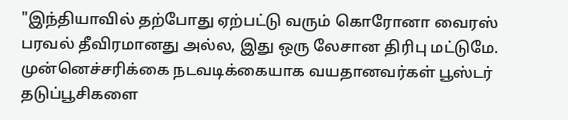"இந்தியாவில் தற்போது ஏற்பட்டு வரும் கொரோனா வைரஸ் பரவல் தீவிரமானது அல்ல, இது ஒரு லேசான திரிபு மட்டுமே. முன்னெச்சரிக்கை நடவடிக்கையாக வயதானவர்கள் பூஸ்டர் தடுப்பூசிகளை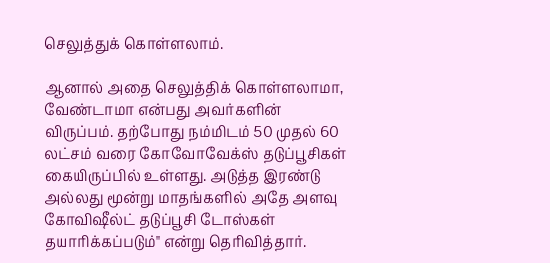செலுத்துக் கொள்ளலாம்.

ஆனால் அதை செலுத்திக் கொள்ளலாமா, வேண்டாமா என்பது அவர்களின் விருப்பம். தற்போது நம்மிடம் 50 முதல் 60 லட்சம் வரை கோவோவேக்ஸ் தடுப்பூசிகள் கையிருப்பில் உள்ளது. அடுத்த இரண்டு அல்லது மூன்று மாதங்களில் அதே அளவு கோவிஷீல்ட் தடுப்பூசி டோஸ்கள் தயாரிக்கப்படும்" என்று தெரிவித்தார்.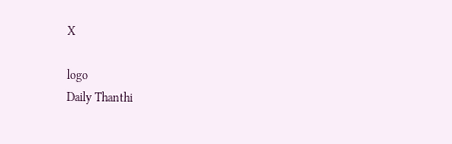X

logo
Daily Thanthi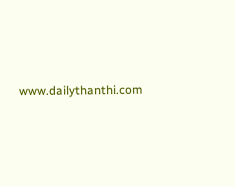www.dailythanthi.com